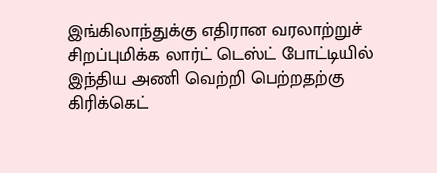இங்கிலாந்துக்கு எதிரான வரலாற்றுச் சிறப்புமிக்க லார்ட் டெஸ்ட் போட்டியில் இந்திய அணி வெற்றி பெற்றதற்கு கிரிக்கெட்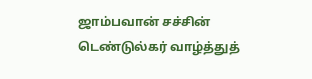ஜாம்பவான் சச்சின் டெண்டுல்கர் வாழ்த்துத்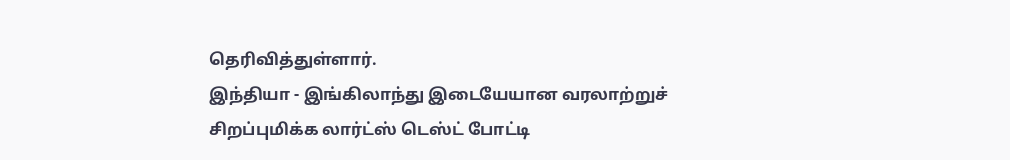தெரிவித்துள்ளார்.
இந்தியா - இங்கிலாந்து இடையேயான வரலாற்றுச் சிறப்புமிக்க லார்ட்ஸ் டெஸ்ட் போட்டி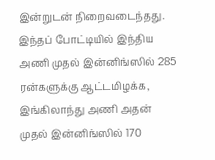இன்றுடன் நிறைவடைந்தது.
இந்தப் போட்டியில் இந்திய அணி முதல் இன்னிங்ஸில் 285 ரன்களுக்கு ஆட்டமிழக்க, இங்கிலாந்து அணி அதன் முதல் இன்னிங்ஸில் 170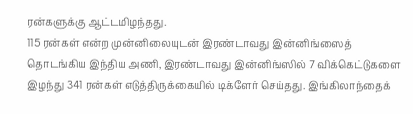ரன்களுக்கு ஆட்டமிழந்தது.
115 ரன்கள் என்ற முன்னிலையுடன் இரண்டாவது இன்னிங்ஸைத் தொடங்கிய இந்திய அணி, இரண்டாவது இன்னிங்ஸில் 7 விக்கெட்டுகளை இழந்து 341 ரன்கள் எடுத்திருக்கையில் டிக்ளேர் செய்தது. இங்கிலாந்தைக்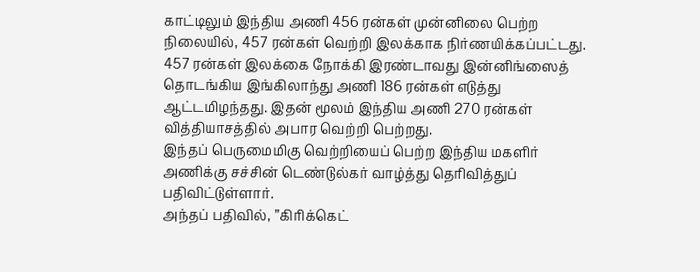காட்டிலும் இந்திய அணி 456 ரன்கள் முன்னிலை பெற்ற நிலையில், 457 ரன்கள் வெற்றி இலக்காக நிர்ணயிக்கப்பட்டது.
457 ரன்கள் இலக்கை நோக்கி இரண்டாவது இன்னிங்ஸைத் தொடங்கிய இங்கிலாந்து அணி 186 ரன்கள் எடுத்து ஆட்டமிழந்தது. இதன் மூலம் இந்திய அணி 270 ரன்கள் வித்தியாசத்தில் அபார வெற்றி பெற்றது.
இந்தப் பெருமைமிகு வெற்றியைப் பெற்ற இந்திய மகளிர் அணிக்கு சச்சின் டெண்டுல்கர் வாழ்த்து தெரிவித்துப் பதிவிட்டுள்ளார்.
அந்தப் பதிவில், ”கிரிக்கெட்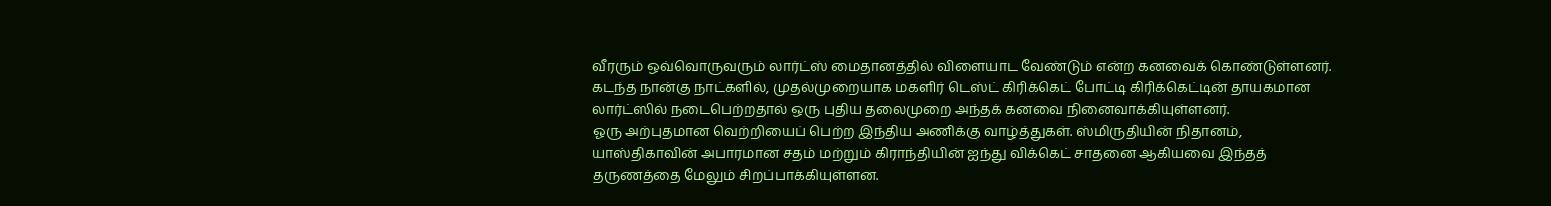வீரரும் ஒவ்வொருவரும் லார்ட்ஸ் மைதானத்தில் விளையாட வேண்டும் என்ற கனவைக் கொண்டுள்ளனர்.
கடந்த நான்கு நாட்களில், முதல்முறையாக மகளிர் டெஸ்ட் கிரிக்கெட் போட்டி கிரிக்கெட்டின் தாயகமான லார்ட்ஸில் நடைபெற்றதால் ஒரு புதிய தலைமுறை அந்தக் கனவை நினைவாக்கியுள்ளனர்.
ஓரு அற்புதமான வெற்றியைப் பெற்ற இந்திய அணிக்கு வாழ்த்துகள். ஸ்மிருதியின் நிதானம், யாஸ்திகாவின் அபாரமான சதம் மற்றும் கிராந்தியின் ஐந்து விக்கெட் சாதனை ஆகியவை இந்தத் தருணத்தை மேலும் சிறப்பாக்கியுள்ளன.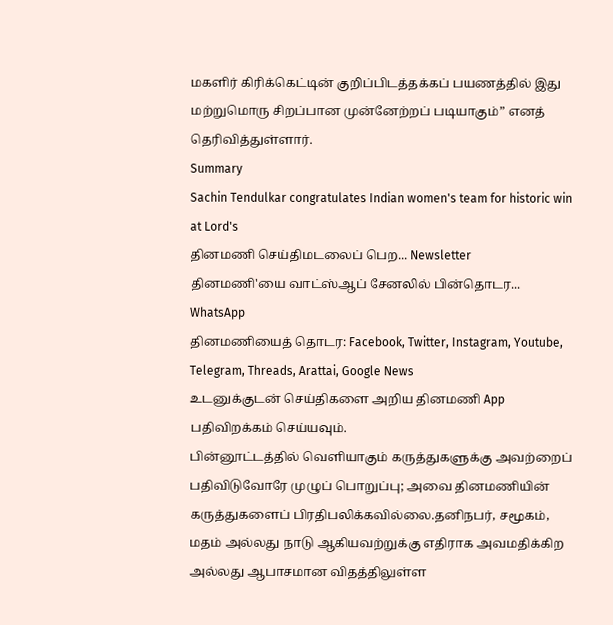மகளிர் கிரிக்கெட்டின் குறிப்பிடத்தக்கப் பயணத்தில் இது மற்றுமொரு சிறப்பான முன்னேற்றப் படியாகும்” எனத் தெரிவித்துள்ளார்.
Summary
Sachin Tendulkar congratulates Indian women's team for historic win at Lord's
தினமணி செய்திமடலைப் பெற... Newsletter
தினமணி'யை வாட்ஸ்ஆப் சேனலில் பின்தொடர... WhatsApp
தினமணியைத் தொடர: Facebook, Twitter, Instagram, Youtube, Telegram, Threads, Arattai, Google News
உடனுக்குடன் செய்திகளை அறிய தினமணி App பதிவிறக்கம் செய்யவும்.
பின்னூட்டத்தில் வெளியாகும் கருத்துகளுக்கு அவற்றைப் பதிவிடுவோரே முழுப் பொறுப்பு; அவை தினமணியின் கருத்துகளைப் பிரதிபலிக்கவில்லை.தனிநபர், சமூகம், மதம் அல்லது நாடு ஆகியவற்றுக்கு எதிராக அவமதிக்கிற அல்லது ஆபாசமான விதத்திலுள்ள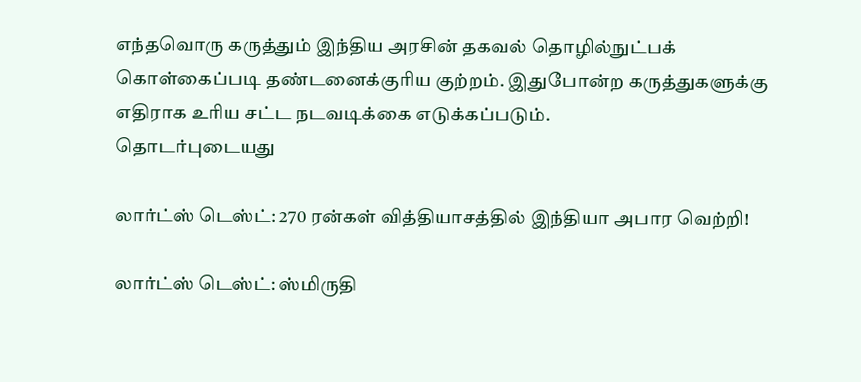எந்தவொரு கருத்தும் இந்திய அரசின் தகவல் தொழில்நுட்பக் கொள்கைப்படி தண்டனைக்குரிய குற்றம். இதுபோன்ற கருத்துகளுக்கு எதிராக உரிய சட்ட நடவடிக்கை எடுக்கப்படும்.
தொடர்புடையது

லார்ட்ஸ் டெஸ்ட்: 270 ரன்கள் வித்தியாசத்தில் இந்தியா அபார வெற்றி!

லார்ட்ஸ் டெஸ்ட்: ஸ்மிருதி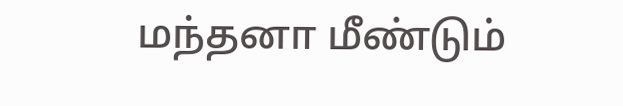மந்தனா மீண்டும்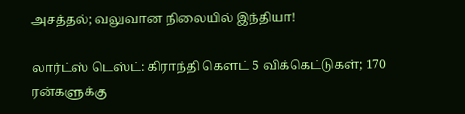அசத்தல்; வலுவான நிலையில் இந்தியா!

லார்ட்ஸ் டெஸ்ட்: கிராந்தி கௌட் 5 விக்கெட்டுகள்; 170 ரன்களுக்கு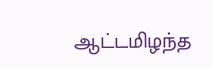ஆட்டமிழந்த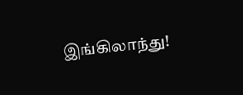இங்கிலாந்து!